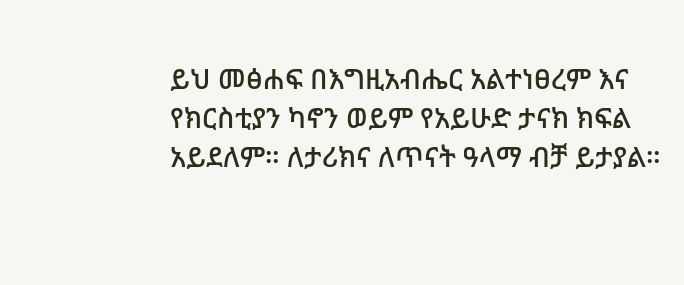ይህ መፅሐፍ በእግዚአብሔር አልተነፀረም እና የክርስቲያን ካኖን ወይም የአይሁድ ታናክ ክፍል አይደለም። ለታሪክና ለጥናት ዓላማ ብቻ ይታያል።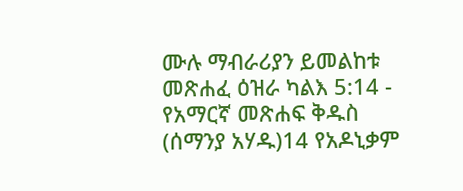ሙሉ ማብራሪያን ይመልከቱ መጽሐፈ ዕዝራ ካልእ 5:14 - የአማርኛ መጽሐፍ ቅዱስ (ሰማንያ አሃዱ)14 የአዶኒቃም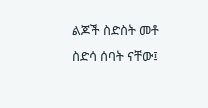ልጆች ስድስት መቶ ስድሳ ሰባት ናቸው፤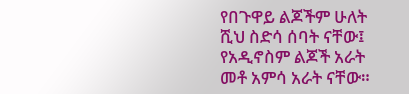የበጉዋይ ልጆችም ሁለት ሺህ ስድሳ ሰባት ናቸው፤ የአዲኖስም ልጆች አራት መቶ አምሳ አራት ናቸው።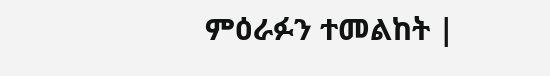ምዕራፉን ተመልከት |